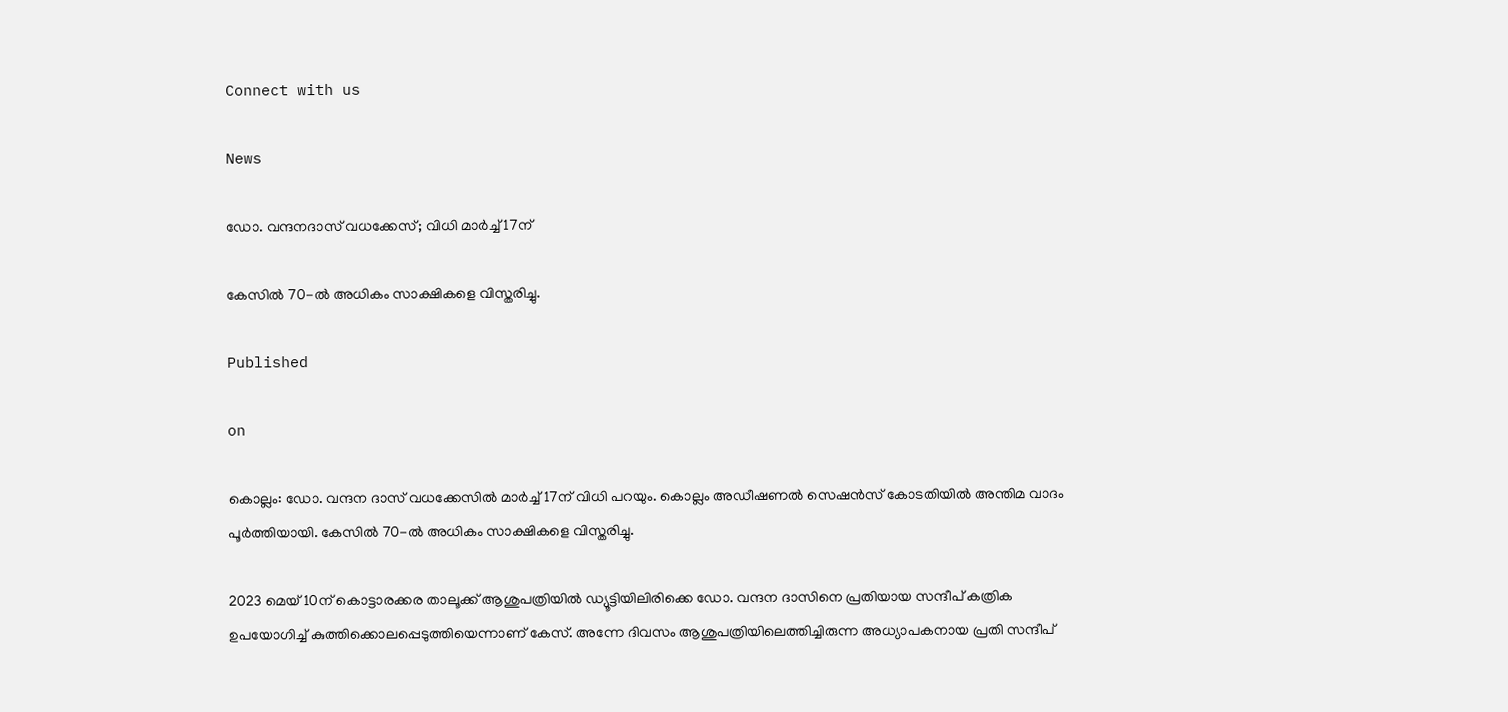Connect with us

News

ഡോ. വന്ദനദാസ് വധക്കേസ്; വിധി മാർച്ച് 17ന്

കേസില്‍ 70-ല്‍ അധികം സാക്ഷികളെ വിസ്തരിച്ചു.

Published

on

കൊല്ലം: ഡോ. വന്ദന ദാസ് വധക്കേസില്‍ മാര്‍ച്ച് 17ന് വിധി പറയും. കൊല്ലം അഡീഷണല്‍ സെഷന്‍സ് കോടതിയില്‍ അന്തിമ വാദം പൂര്‍ത്തിയായി. കേസില്‍ 70-ല്‍ അധികം സാക്ഷികളെ വിസ്തരിച്ചു.

2023 മെയ് 10ന് കൊട്ടാരക്കര താലൂക്ക് ആശുപത്രിയില്‍ ഡ്യൂട്ടിയിലിരിക്കെ ഡോ. വന്ദന ദാസിനെ പ്രതിയായ സന്ദീപ് കത്രിക ഉപയോഗിച്ച് കുത്തിക്കൊലപ്പെടുത്തിയെന്നാണ് കേസ്. അന്നേ ദിവസം ആശുപത്രിയിലെത്തിച്ചിരുന്ന അധ്യാപകനായ പ്രതി സന്ദീപ്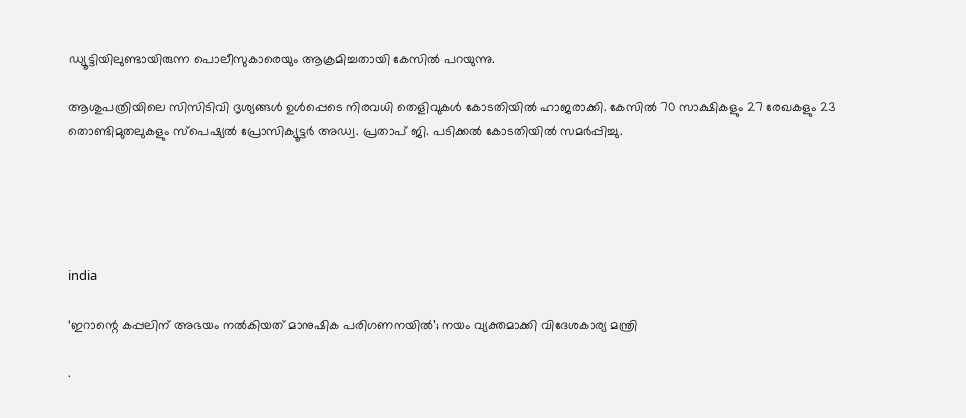ഡ്യൂട്ടിയിലുണ്ടായിരുന്ന പൊലീസുകാരെയും ആക്രമിച്ചതായി കേസില്‍ പറയുന്നു.

ആശുപത്രിയിലെ സിസിടിവി ദൃശ്യങ്ങള്‍ ഉള്‍പ്പെടെ നിരവധി തെളിവുകള്‍ കോടതിയില്‍ ഹാജരാക്കി. കേസില്‍ 70 സാക്ഷികളും 27 രേഖകളും 23 തൊണ്ടിമുതലുകളും സ്‌പെഷ്യല്‍ പ്രോസിക്യൂട്ടര്‍ അഡ്വ. പ്രതാപ് ജി. പടിക്കല്‍ കോടതിയില്‍ സമര്‍പ്പിച്ചു.





india

‘ഇറാന്റെ കപ്പലിന് അഭയം നല്‍കിയത് മാനുഷിക പരിഗണനയില്‍’; നയം വ്യക്തമാക്കി വിദേശകാര്യ മന്ത്രി

.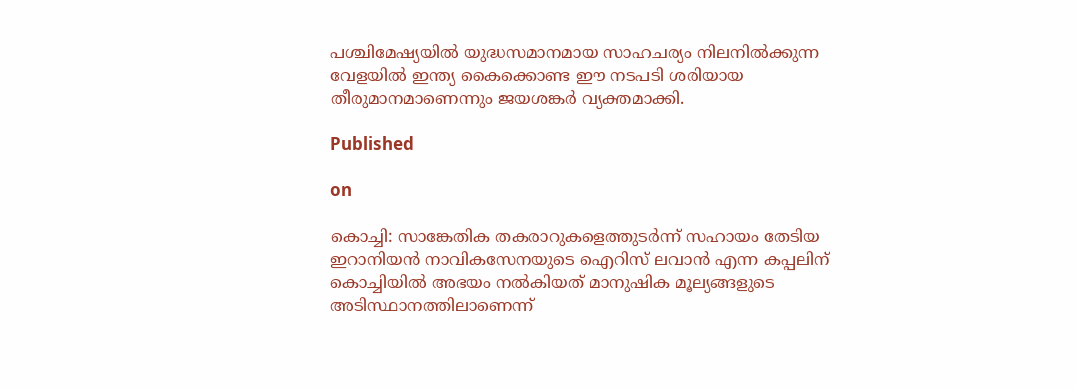പശ്ചിമേഷ്യയില്‍ യുദ്ധസമാനമായ സാഹചര്യം നിലനില്‍ക്കുന്ന വേളയില്‍ ഇന്ത്യ കൈക്കൊണ്ട ഈ നടപടി ശരിയായ തീരുമാനമാണെന്നും ജയശങ്കര്‍ വ്യക്തമാക്കി.

Published

on

കൊച്ചി: സാങ്കേതിക തകരാറുകളെത്തുടര്‍ന്ന് സഹായം തേടിയ ഇറാനിയന്‍ നാവികസേനയുടെ ഐറിസ് ലവാന്‍ എന്ന കപ്പലിന് കൊച്ചിയില്‍ അഭയം നല്‍കിയത് മാനുഷിക മൂല്യങ്ങളുടെ അടിസ്ഥാനത്തിലാണെന്ന്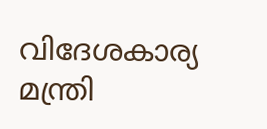വിദേശകാര്യ മന്ത്രി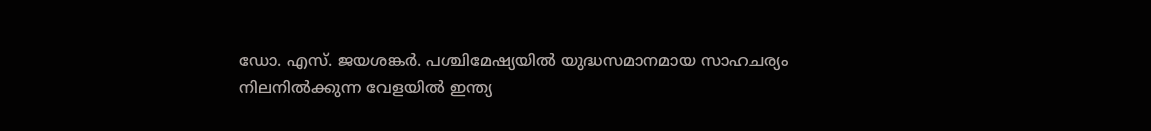ഡോ. എസ്. ജയശങ്കര്‍. പശ്ചിമേഷ്യയില്‍ യുദ്ധസമാനമായ സാഹചര്യം നിലനില്‍ക്കുന്ന വേളയില്‍ ഇന്ത്യ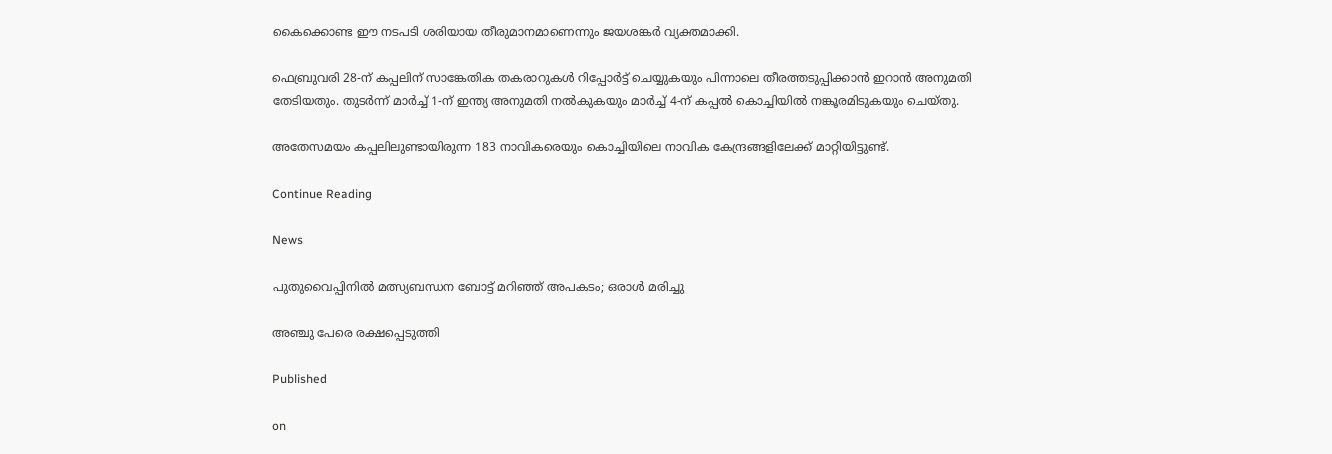കൈക്കൊണ്ട ഈ നടപടി ശരിയായ തീരുമാനമാണെന്നും ജയശങ്കര്‍ വ്യക്തമാക്കി.

ഫെബ്രുവരി 28-ന് കപ്പലിന് സാങ്കേതിക തകരാറുകള്‍ റിപ്പോര്‍ട്ട് ചെയ്യുകയും പിന്നാലെ തീരത്തടുപ്പിക്കാന്‍ ഇറാന്‍ അനുമതി തേടിയതും. തുടര്‍ന്ന് മാര്‍ച്ച് 1-ന് ഇന്ത്യ അനുമതി നല്‍കുകയും മാര്‍ച്ച് 4-ന് കപ്പല്‍ കൊച്ചിയില്‍ നങ്കൂരമിടുകയും ചെയ്തു.

അതേസമയം കപ്പലിലുണ്ടായിരുന്ന 183 നാവികരെയും കൊച്ചിയിലെ നാവിക കേന്ദ്രങ്ങളിലേക്ക് മാറ്റിയിട്ടുണ്ട്.

Continue Reading

News

പുതുവൈപ്പിനില്‍ മത്സ്യബന്ധന ബോട്ട് മറിഞ്ഞ് അപകടം; ഒരാള്‍ മരിച്ചു

അഞ്ചു പേരെ രക്ഷപ്പെടുത്തി

Published

on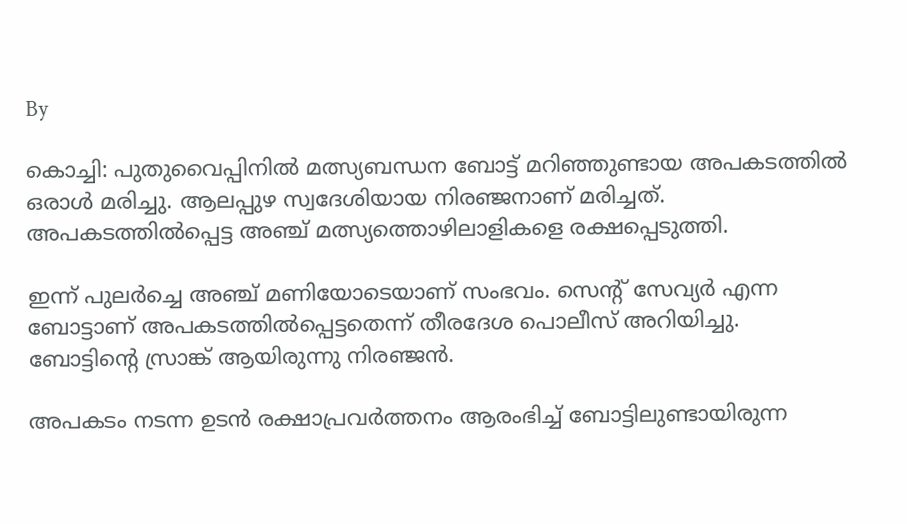By

കൊച്ചി: പുതുവൈപ്പിനില്‍ മത്സ്യബന്ധന ബോട്ട് മറിഞ്ഞുണ്ടായ അപകടത്തില്‍ ഒരാള്‍ മരിച്ചു. ആലപ്പുഴ സ്വദേശിയായ നിരഞ്ജനാണ് മരിച്ചത്. അപകടത്തില്‍പ്പെട്ട അഞ്ച് മത്സ്യത്തൊഴിലാളികളെ രക്ഷപ്പെടുത്തി.

ഇന്ന് പുലര്‍ച്ചെ അഞ്ച് മണിയോടെയാണ് സംഭവം. സെന്റ് സേവ്യര്‍ എന്ന ബോട്ടാണ് അപകടത്തില്‍പ്പെട്ടതെന്ന് തീരദേശ പൊലീസ് അറിയിച്ചു. ബോട്ടിന്റെ സ്രാങ്ക് ആയിരുന്നു നിരഞ്ജന്‍.

അപകടം നടന്ന ഉടന്‍ രക്ഷാപ്രവര്‍ത്തനം ആരംഭിച്ച് ബോട്ടിലുണ്ടായിരുന്ന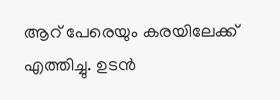ആറ് പേരെയും കരയിലേക്ക് എത്തിച്ചു. ഉടന്‍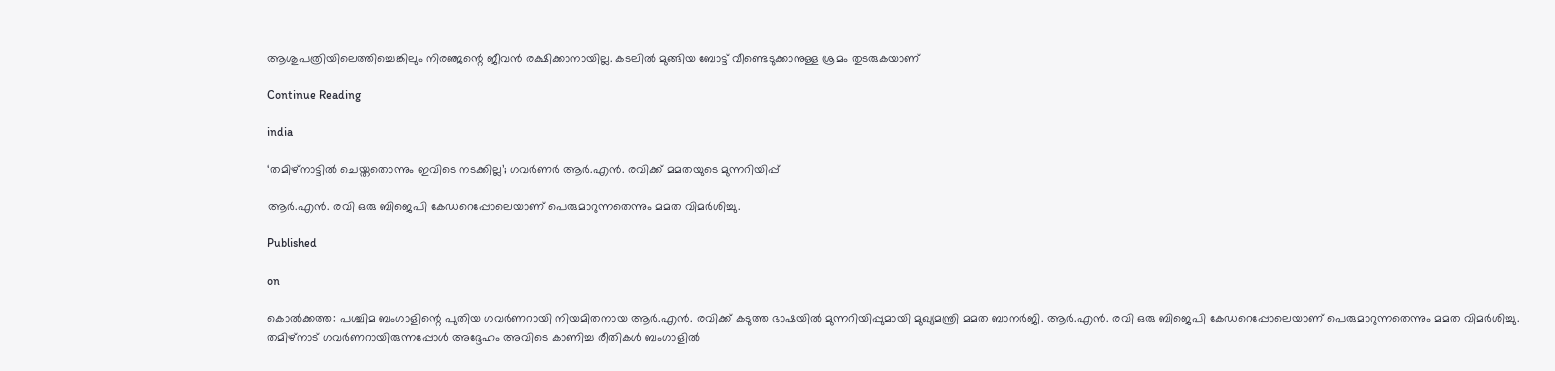ആശുപത്രിയിലെത്തിച്ചെങ്കിലും നിരഞ്ജന്റെ ജീവന്‍ രക്ഷിക്കാനായില്ല. കടലില്‍ മുങ്ങിയ ബോട്ട് വീണ്ടെടുക്കാനുള്ള ശ്രമം തുടരുകയാണ്

Continue Reading

india

‘തമിഴ്‌നാട്ടില്‍ ചെയ്തതൊന്നും ഇവിടെ നടക്കില്ല’; ഗവര്‍ണര്‍ ആര്‍.എന്‍. രവിക്ക് മമതയുടെ മുന്നറിയിപ്പ്

ആര്‍.എന്‍. രവി ഒരു ബിജെപി കേഡറെപ്പോലെയാണ് പെരുമാറുന്നതെന്നും മമത വിമര്‍ശിച്ചു.

Published

on

കൊല്‍ക്കത്ത: പശ്ചിമ ബംഗാളിന്റെ പുതിയ ഗവര്‍ണറായി നിയമിതനായ ആര്‍.എന്‍. രവിക്ക് കടുത്ത ഭാഷയില്‍ മുന്നറിയിപ്പുമായി മുഖ്യമന്ത്രി മമത ബാനര്‍ജി. ആര്‍.എന്‍. രവി ഒരു ബിജെപി കേഡറെപ്പോലെയാണ് പെരുമാറുന്നതെന്നും മമത വിമര്‍ശിച്ചു. തമിഴ്നാട് ഗവര്‍ണറായിരുന്നപ്പോള്‍ അദ്ദേഹം അവിടെ കാണിച്ച രീതികള്‍ ബംഗാളില്‍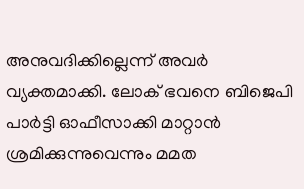അനുവദിക്കില്ലെന്ന് അവര്‍ വ്യക്തമാക്കി. ലോക് ഭവനെ ബിജെപി പാര്‍ട്ടി ഓഫീസാക്കി മാറ്റാന്‍ ശ്രമിക്കുന്നുവെന്നും മമത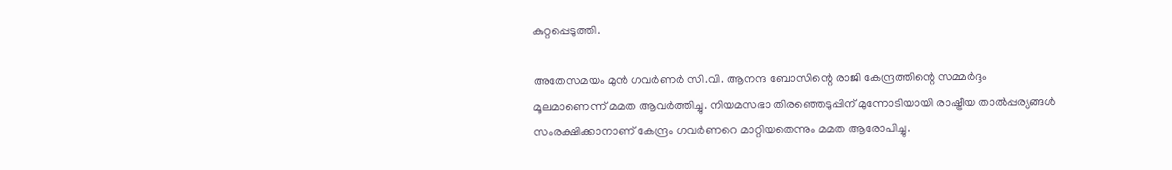കുറ്റപ്പെടുത്തി.

അതേസമയം മുന്‍ ഗവര്‍ണര്‍ സി.വി. ആനന്ദ ബോസിന്റെ രാജി കേന്ദ്രത്തിന്റെ സമ്മര്‍ദ്ദം മൂലമാണെന്ന് മമത ആവര്‍ത്തിച്ചു. നിയമസഭാ തിരഞ്ഞെടുപ്പിന് മുന്നോടിയായി രാഷ്ട്രീയ താല്‍പ്പര്യങ്ങള്‍ സംരക്ഷിക്കാനാണ് കേന്ദ്രം ഗവര്‍ണറെ മാറ്റിയതെന്നും മമത ആരോപിച്ചു.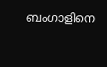ബംഗാളിനെ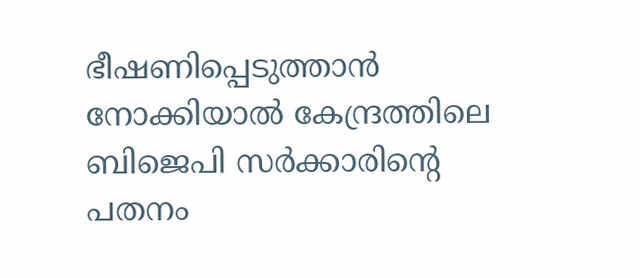ഭീഷണിപ്പെടുത്താന്‍ നോക്കിയാല്‍ കേന്ദ്രത്തിലെ ബിജെപി സര്‍ക്കാരിന്റെ പതനം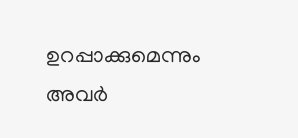ഉറപ്പാക്കുമെന്നും അവര്‍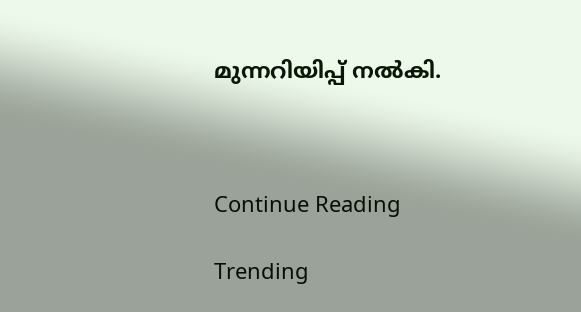മുന്നറിയിപ്പ് നല്‍കി.



Continue Reading

Trending